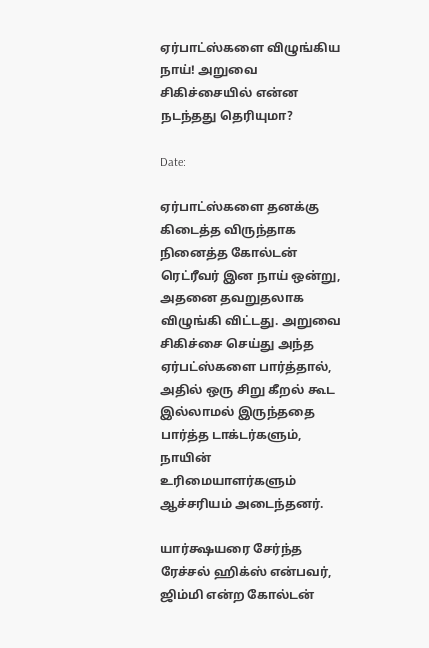ஏர்பாட்ஸ்களை விழுங்கிய நாய்! அறுவை சிகிச்சையில் என்ன நடந்தது தெரியுமா?

Date:

ஏர்பாட்ஸ்களை தனக்கு கிடைத்த விருந்தாக நினைத்த கோல்டன் ரெட்ரீவர் இன நாய் ஒன்று, அதனை தவறுதலாக விழுங்கி விட்டது. அறுவை சிகிச்சை செய்து அந்த ஏர்பட்ஸ்களை பார்த்தால், அதில் ஒரு சிறு கீறல் கூட இல்லாமல் இருந்ததை பார்த்த டாக்டர்களும், நாயின் உரிமையாளர்களும் ஆச்சரியம் அடைந்தனர்.

யார்க்ஷயரை சேர்ந்த ரேச்சல் ஹிக்ஸ் என்பவர், ஜிம்மி என்ற கோல்டன்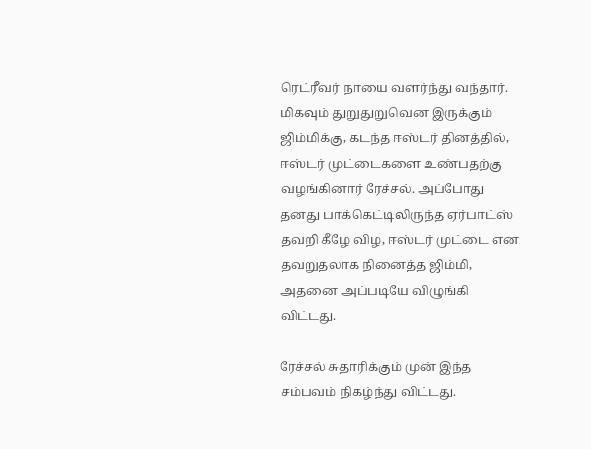ரெட்ரீவர் நாயை வளர்ந்து வந்தார். மிகவும் துறுதுறுவென இருக்கும் ஜிம்மிக்கு, கடந்த ஈஸ்டர் தினத்தில், ஈஸ்டர் முட்டைகளை உண்பதற்கு வழங்கினார் ரேச்சல். அப்போது தனது பாக்கெட்டிலிருந்த ஏர்பாட்ஸ் தவறி கீழே விழ, ஈஸ்டர் முட்டை என தவறுதலாக நினைத்த ஜிம்மி, அதனை அப்படியே விழுங்கி விட்டது.

ரேச்சல் சுதாரிக்கும் முன் இந்த சம்பவம் நிகழ்ந்து விட்டது.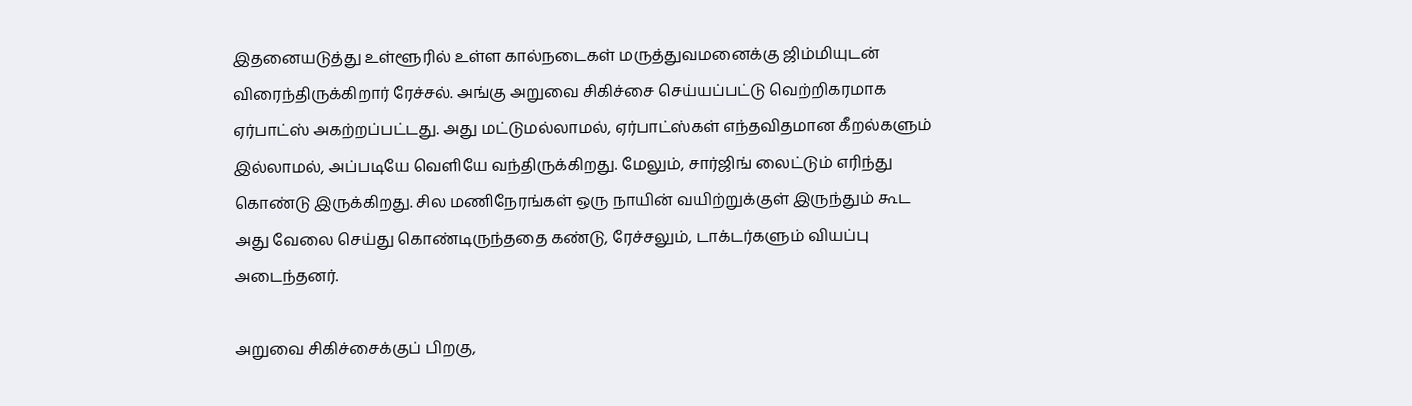இதனையடுத்து உள்ளூரில் உள்ள கால்நடைகள் மருத்துவமனைக்கு ஜிம்மியுடன் விரைந்திருக்கிறார் ரேச்சல். அங்கு அறுவை சிகிச்சை செய்யப்பட்டு வெற்றிகரமாக ஏர்பாட்ஸ் அகற்றப்பட்டது. அது மட்டுமல்லாமல், ஏர்பாட்ஸ்கள் எந்தவிதமான கீறல்களும் இல்லாமல், அப்படியே வெளியே வந்திருக்கிறது. மேலும், சார்ஜிங் லைட்டும் எரிந்து கொண்டு இருக்கிறது. சில மணிநேரங்கள் ஒரு நாயின் வயிற்றுக்குள் இருந்தும் கூட அது வேலை செய்து கொண்டிருந்ததை கண்டு, ரேச்சலும், டாக்டர்களும் வியப்பு அடைந்தனர்.

அறுவை சிகிச்சைக்குப் பிறகு,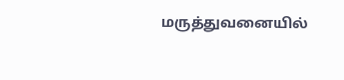மருத்துவனையில்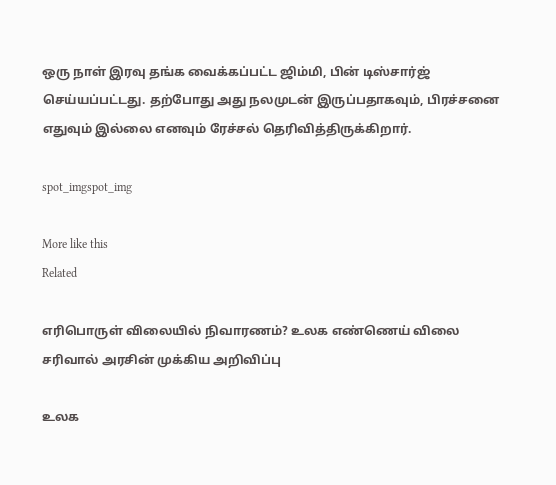ஒரு நாள் இரவு தங்க வைக்கப்பட்ட ஜிம்மி, பின் டிஸ்சார்ஜ் செய்யப்பட்டது. தற்போது அது நலமுடன் இருப்பதாகவும், பிரச்சனை எதுவும் இல்லை எனவும் ரேச்சல் தெரிவித்திருக்கிறார்.

spot_imgspot_img

More like this
Related

எரிபொருள் விலையில் நிவாரணம்? உலக எண்ணெய் விலை சரிவால் அரசின் முக்கிய அறிவிப்பு

உலக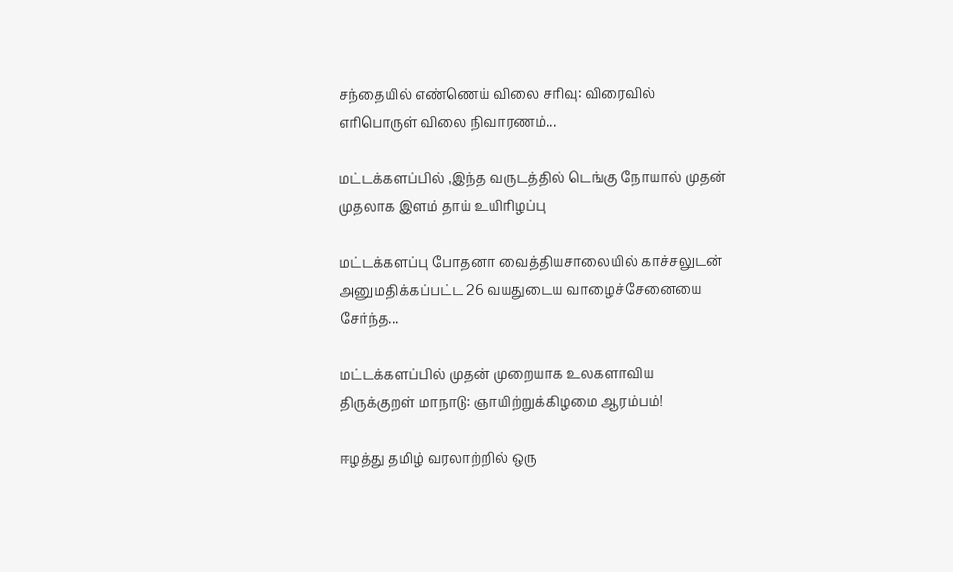சந்தையில் எண்ணெய் விலை சரிவு: விரைவில் எரிபொருள் விலை நிவாரணம்...

மட்டக்களப்பில் ,இந்த வருடத்தில் டெங்கு நோயால் முதன் முதலாக இளம் தாய் உயிரிழப்பு

மட்டக்களப்பு போதனா வைத்தியசாலையில் காச்சலுடன் அனுமதிக்கப்பட்ட 26 வயதுடைய வாழைச்சேனையை சேர்ந்த...

மட்டக்களப்பில் முதன் முறையாக உலகளாவிய திருக்குறள் மாநாடு: ஞாயிற்றுக்கிழமை ஆரம்பம்!

ஈழத்து தமிழ் வரலாற்றில் ஒரு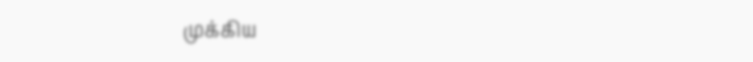முக்கிய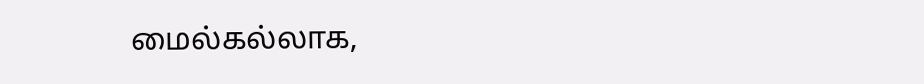மைல்கல்லாக,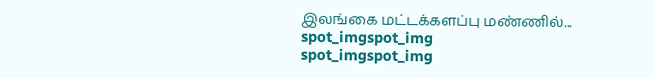இலங்கை மட்டக்களப்பு மண்ணில்...
spot_imgspot_img
spot_imgspot_img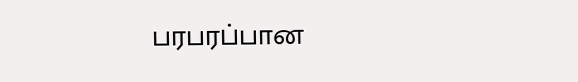பரபரப்பான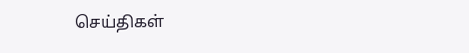செய்திகள்